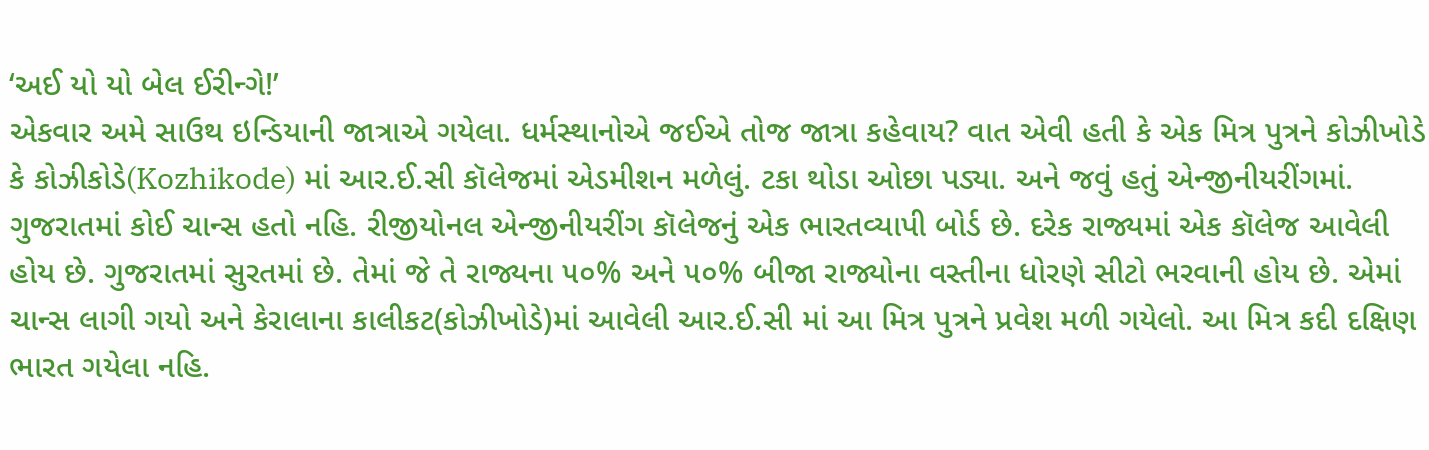‘અઈ યો યો બેલ ઈરીન્ગે!’
એકવાર અમે સાઉથ ઇન્ડિયાની જાત્રાએ ગયેલા. ધર્મસ્થાનોએ જઈએ તોજ જાત્રા કહેવાય? વાત એવી હતી કે એક મિત્ર પુત્રને કોઝીખોડે કે કોઝીકોડે(Kozhikode) માં આર.ઈ.સી કૉલેજમાં એડમીશન મળેલું. ટકા થોડા ઓછા પડ્યા. અને જવું હતું એન્જીનીયરીંગમાં. ગુજરાતમાં કોઈ ચાન્સ હતો નહિ. રીજીયોનલ એન્જીનીયરીંગ કૉલેજનું એક ભારતવ્યાપી બોર્ડ છે. દરેક રાજ્યમાં એક કૉલેજ આવેલી હોય છે. ગુજરાતમાં સુરતમાં છે. તેમાં જે તે રાજ્યના ૫૦% અને ૫૦% બીજા રાજ્યોના વસ્તીના ધોરણે સીટો ભરવાની હોય છે. એમાં ચાન્સ લાગી ગયો અને કેરાલાના કાલીકટ(કોઝીખોડે)માં આવેલી આર.ઈ.સી માં આ મિત્ર પુત્રને પ્રવેશ મળી ગયેલો. આ મિત્ર કદી દક્ષિણ ભારત ગયેલા નહિ.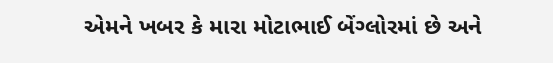એમને ખબર કે મારા મોટાભાઈ બેંગ્લોરમાં છે અને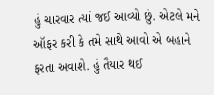હું ચારવાર ત્યાં જઈ આવ્યો છું. એટલે મને ઑફર કરી કે તમે સાથે આવો એ બહાને ફરતા અવાશે. હું તૈયાર થઈ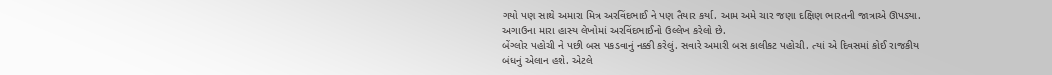ગયો પણ સાથે અમારા મિત્ર અરવિંદભાઈ ને પણ તૈયાર કર્યા. આમ અમે ચાર જણા દક્ષિણ ભારતની જાત્રાએ ઊપડ્યા. અગાઉના મારા હાસ્ય લેખોમાં અરવિંદભાઈનો ઉલ્લેખ કરેલો છે.
બેંગ્લોર પહોચી ને પછી બસ પકડવાનું નક્કી કરેલું. સવારે અમારી બસ કાલીકટ પહોચી. ત્યાં એ દિવસમાં કોઈ રાજકીય બંધનું એલાન હશે. એટલે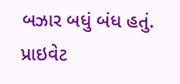બઝાર બધું બંધ હતું. પ્રાઇવેટ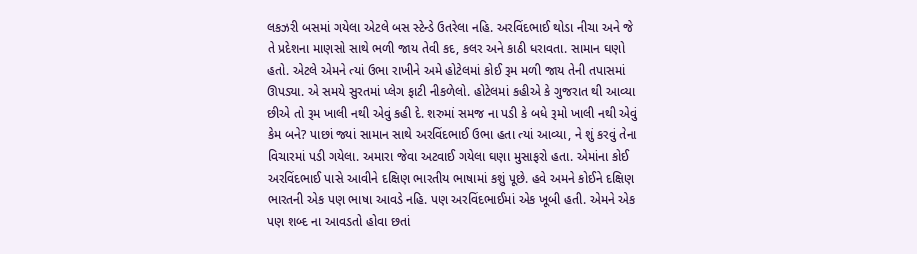લકઝરી બસમાં ગયેલા એટલે બસ સ્ટેન્ડે ઉતરેલા નહિ. અરવિંદભાઈ થોડા નીચા અને જે તે પ્રદેશના માણસો સાથે ભળી જાય તેવી કદ, કલર અને કાઠી ધરાવતા. સામાન ઘણો હતો. એટલે એમને ત્યાં ઉભા રાખીને અમે હોટેલમાં કોઈ રૂમ મળી જાય તેની તપાસમાં ઊપડ્યા. એ સમયે સુરતમાં પ્લેગ ફાટી નીકળેલો. હોટેલમાં કહીએ કે ગુજરાત થી આવ્યા છીએ તો રૂમ ખાલી નથી એવું કહી દે. શરુમાં સમજ ના પડી કે બધે રૂમો ખાલી નથી એવું કેમ બને? પાછાં જ્યાં સામાન સાથે અરવિંદભાઈ ઉભા હતા ત્યાં આવ્યા, ને શું કરવું તેના વિચારમાં પડી ગયેલા. અમારા જેવા અટવાઈ ગયેલા ઘણા મુસાફરો હતા. એમાંના કોઈ અરવિંદભાઈ પાસે આવીને દક્ષિણ ભારતીય ભાષામાં કશું પૂછે. હવે અમને કોઈને દક્ષિણ ભારતની એક પણ ભાષા આવડે નહિ. પણ અરવિંદભાઈમાં એક ખૂબી હતી. એમને એક પણ શબ્દ ના આવડતો હોવા છતાં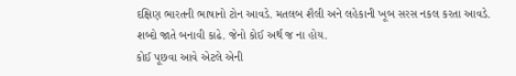દક્ષિણ ભારતની ભાષાનો ટોન આવડે. મતલબ શૈલી અને લહેકાની ખૂબ સરસ નકલ કરતા આવડે. શબ્દો જાતે બનાવી કાઢે. જેનો કોઈ અર્થ જ ના હોય.
કોઈ પૂછવા આવે એટલે એની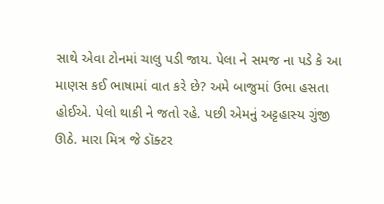સાથે એવા ટોનમાં ચાલુ પડી જાય. પેલા ને સમજ ના પડે કે આ માણસ કઈ ભાષામાં વાત કરે છે? અમે બાજુમાં ઉભા હસતા હોઈએ. પેલો થાકી ને જતો રહે. પછી એમનું અટ્ટહાસ્ય ગુંજી ઊઠે. મારા મિત્ર જે ડૉક્ટર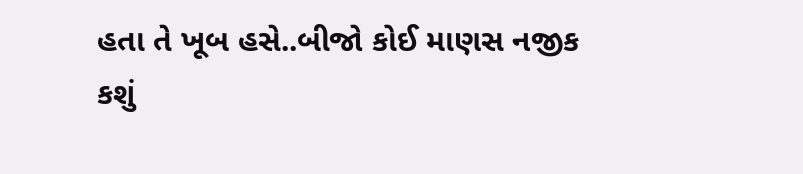હતા તે ખૂબ હસે..બીજો કોઈ માણસ નજીક કશું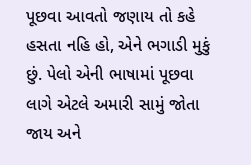પૂછવા આવતો જણાય તો કહે હસતા નહિ હો, એને ભગાડી મુકું છું. પેલો એની ભાષામાં પૂછવા લાગે એટલે અમારી સામું જોતા જાય અને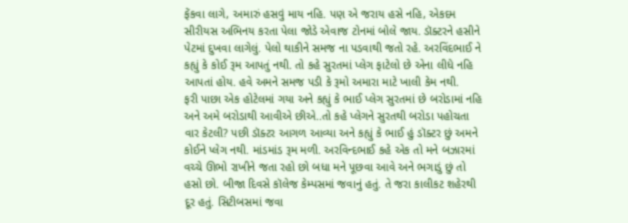ફેંકવા લાગે, અમારું હસવું માય નહિ. પણ એ જરાય હસે નહિ, એકદમ સીરીયસ અભિનય કરતા પેલા જોડે એવાજ ટોનમાં બોલે જાય. ડૉક્ટરને હસીને પેટમાં દુખવા લાગેલું. પેલો થાકીને સમજ ના પડવાથી જતો રહે. અરવિંદભાઈ ને કહ્યું કે કોઈ રૂમ આપતું નથી. તો કહે સુરતમાં પ્લેગ ફાટેલો છે એના લીધે નહિ આપતાં હોય. હવે અમને સમજ પડી કે રૂમો અમારા માટે ખાલી કેમ નથી.
ફરી પાછા એક હોટેલમાં ગયા અને કહ્યું કે ભાઈ પ્લેગ સુરતમાં છે બરોડામાં નહિ અને અમે બરોડાથી આવીએ છીએ..તો કહે પ્લેગને સુરતથી બરોડા પહોચતા વાર કેટલી? પછી ડૉક્ટર આગળ આવ્યા અને કહ્યું કે ભાઈ હું ડૉક્ટર છું અમને કોઈને પ્લેગ નથી. માંડમાંડ રૂમ મળી. અરવિન્દભાઈ કહે એક તો મને બઝારમાં વચ્ચે ઊભો રાખીને જતા રહો છો બધા મને પૂછવા આવે અને ભગાડું છું તો હસો છો. બીજા દિવસે કૉલેજ કેમ્પસમાં જવાનું હતું. તે જરા કાલીકટ શહેરથી દૂર હતું. સિટીબસમાં જવા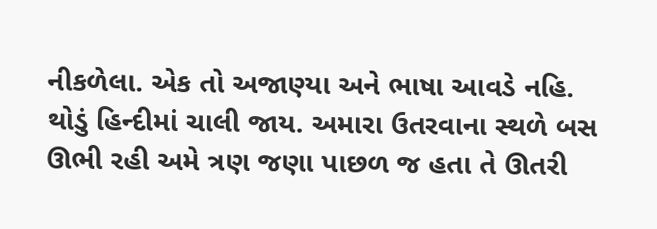નીકળેલા. એક તો અજાણ્યા અને ભાષા આવડે નહિ. થોડું હિન્દીમાં ચાલી જાય. અમારા ઉતરવાના સ્થળે બસ ઊભી રહી અમે ત્રણ જણા પાછળ જ હતા તે ઊતરી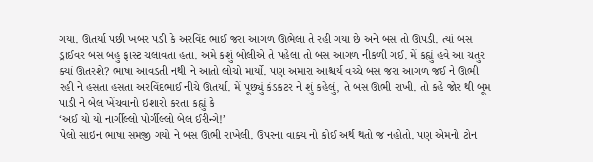ગયા. ઊતર્યા પછી ખબર પડી કે અરવિંદ ભાઈ જરા આગળ ઊભેલા તે રહી ગયા છે અને બસ તો ઊપડી. ત્યાં બસ ડ્રાઈવર બસ બહુ ફાસ્ટ ચલાવતા હતા. અમે કશું બોલીએ તે પહેલા તો બસ આગળ નીકળી ગઈ. મેં કહ્યું હવે આ ચતુર ક્યાં ઊતરશે? ભાષા આવડતી નથી ને આતો લોચો માર્યો. પણ અમારા આશ્ચર્ય વચ્ચે બસ જરા આગળ જઈ ને ઊભી રહી ને હસતા હસતા અરવિંદભાઈ નીચે ઊતર્યા. મેં પૂછ્યું કંડકટર ને શું કહેલું, તે બસ ઊભી રાખી. તો કહે જોર થી બૂમ પાડી ને બેલ ખેંચવાનો ઇશારો કરતા કહ્યું કે
‘અઈ યો યો નાર્ગીલ્લો પોર્ગીલ્લો બેલ ઈરીન્ગે!’
પેલો સાઇન ભાષા સમજી ગયો ને બસ ઊભી રાખેલી. ઉપરના વાક્ય નો કોઈ અર્થ થતો જ નહોતો. પણ એમનો ટોન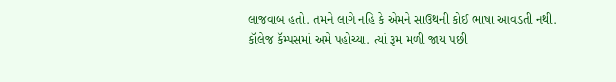લાજવાબ હતો. તમને લાગે નહિ કે એમને સાઉથની કોઈ ભાષા આવડતી નથી. કૉલેજ કૅમ્પસમાં અમે પહોચ્યા. ત્યાં રૂમ મળી જાય પછી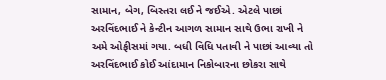સામાન, બેગ, બિસ્તરા લઈ ને જઈએ. એટલે પાછાં અરવિંદભાઈ ને કેન્ટીન આગળ સામાન સાથે ઉભા રાખી ને અમે ઓફીસમાં ગયા. બધી વિધિ પતાવી ને પાછાં આવ્યા તો અરવિંદભાઈ કોઈ આંદામાન નિકોબારના છોકરા સાથે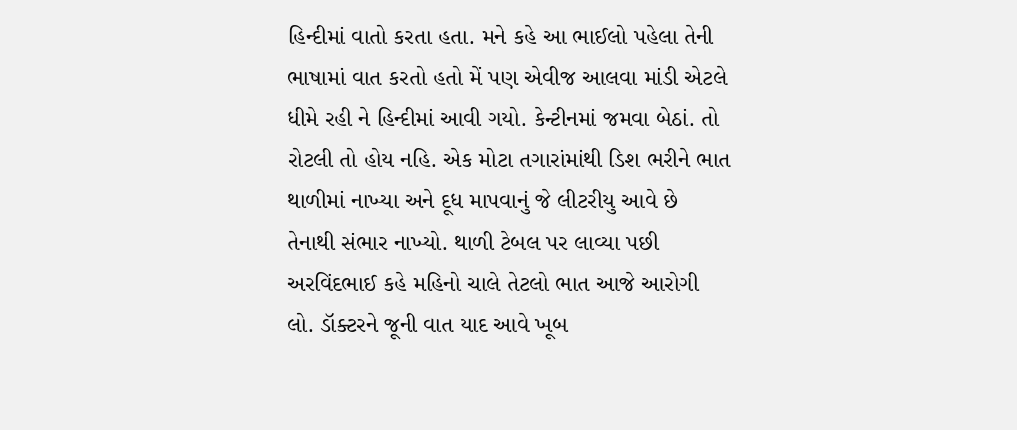હિન્દીમાં વાતો કરતા હતા. મને કહે આ ભાઈલો પહેલા તેની ભાષામાં વાત કરતો હતો મેં પણ એવીજ આલવા માંડી એટલે ધીમે રહી ને હિન્દીમાં આવી ગયો. કેન્ટીનમાં જમવા બેઠાં. તો રોટલી તો હોય નહિ. એક મોટા તગારાંમાંથી ડિશ ભરીને ભાત થાળીમાં નાખ્યા અને દૂધ માપવાનું જે લીટરીયુ આવે છે તેનાથી સંભાર નાખ્યો. થાળી ટેબલ પર લાવ્યા પછી અરવિંદભાઈ કહે મહિનો ચાલે તેટલો ભાત આજે આરોગી લો. ડૉક્ટરને જૂની વાત યાદ આવે ખૂબ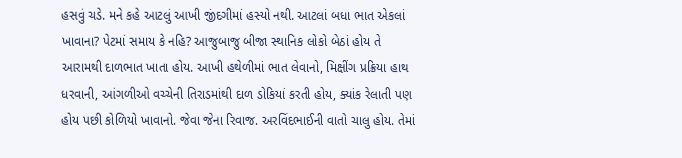હસવું ચડે. મને કહે આટલું આખી જીંદગીમાં હસ્યો નથી. આટલાં બધા ભાત એકલાં ખાવાના? પેટમાં સમાય કે નહિ? આજુબાજુ બીજા સ્થાનિક લોકો બેઠાં હોય તે આરામથી દાળભાત ખાતા હોય. આખી હથેળીમાં ભાત લેવાનો, મિક્ષીંગ પ્રક્રિયા હાથ ધરવાની, આંગળીઓ વચ્ચેની તિરાડમાંથી દાળ ડોકિયાં કરતી હોય, ક્યાંક રેલાતી પણ હોય પછી કોળિયો ખાવાનો. જેવા જેના રિવાજ. અરવિંદભાઈની વાતો ચાલુ હોય. તેમાં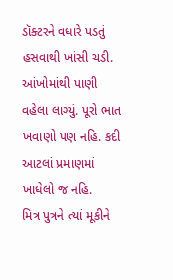ડૉક્ટરને વધારે પડતું હસવાથી ખાંસી ચડી. આંખોમાંથી પાણી વહેલા લાગ્યું. પૂરો ભાત ખવાણો પણ નહિ. કદી આટલાં પ્રમાણમાં ખાધેલો જ નહિ.
મિત્ર પુત્રને ત્યાં મૂકીને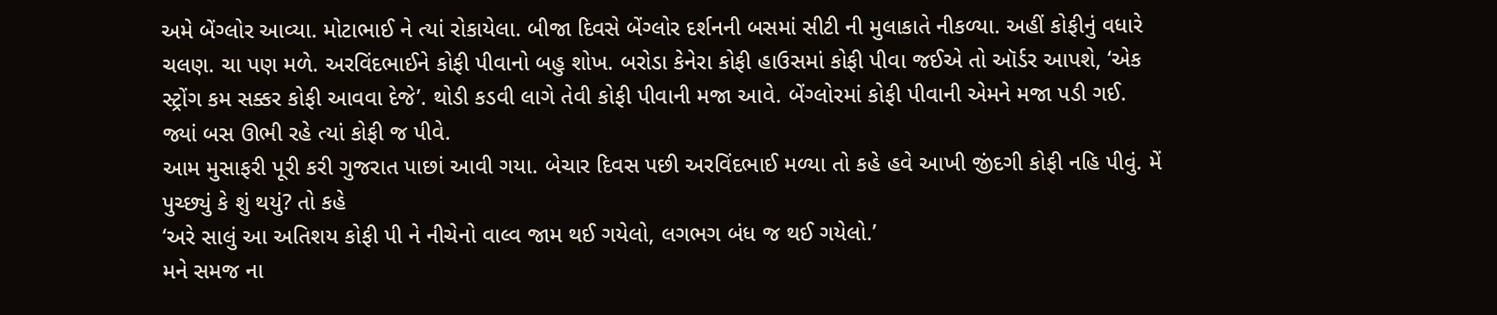અમે બેંગ્લોર આવ્યા. મોટાભાઈ ને ત્યાં રોકાયેલા. બીજા દિવસે બેંગ્લોર દર્શનની બસમાં સીટી ની મુલાકાતે નીકળ્યા. અહીં કોફીનું વધારે ચલણ. ચા પણ મળે. અરવિંદભાઈને કોફી પીવાનો બહુ શોખ. બરોડા કેનેરા કોફી હાઉસમાં કોફી પીવા જઈએ તો ઑર્ડર આપશે, ‘એક સ્ટ્રોંગ કમ સક્કર કોફી આવવા દેજે’. થોડી કડવી લાગે તેવી કોફી પીવાની મજા આવે. બેંગ્લોરમાં કોફી પીવાની એમને મજા પડી ગઈ. જ્યાં બસ ઊભી રહે ત્યાં કોફી જ પીવે.
આમ મુસાફરી પૂરી કરી ગુજરાત પાછાં આવી ગયા. બેચાર દિવસ પછી અરવિંદભાઈ મળ્યા તો કહે હવે આખી જીંદગી કોફી નહિ પીવું. મેં પુચ્છ્યું કે શું થયું? તો કહે
‘અરે સાલું આ અતિશય કોફી પી ને નીચેનો વાલ્વ જામ થઈ ગયેલો, લગભગ બંધ જ થઈ ગયેલો.’
મને સમજ ના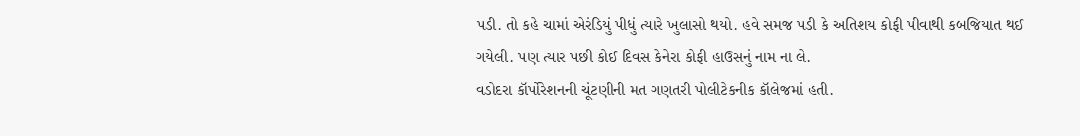પડી. તો કહે ચામાં એરંડિયું પીધું ત્યારે ખુલાસો થયો. હવે સમજ પડી કે અતિશય કોફી પીવાથી કબજિયાત થઈ ગયેલી. પણ ત્યાર પછી કોઈ દિવસ કેનેરા કોફી હાઉસનું નામ ના લે.
વડોદરા કૉર્પોરેશનની ચૂંટણીની મત ગણતરી પોલીટેકનીક કૉલેજમાં હતી.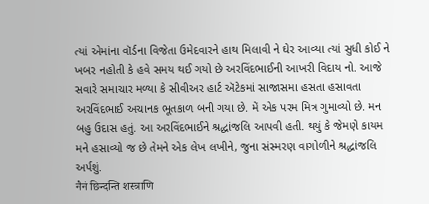ત્યાં એમાંના વૉર્ડના વિજેતા ઉમેદવારને હાથ મિલાવી ને ઘેર આવ્યા ત્યાં સુધી કોઈ ને ખબર નહોતી કે હવે સમય થઈ ગયો છે અરવિંદભાઈની આખરી વિદાય નો. આજે સવારે સમાચાર મળ્યા કે સીવીઅર હાર્ટ ઍટેકમાં સાજાસમા હસતા હસાવતા અરવિંદભાઈ અચાનક ભૂતકાળ બની ગયા છે. મેં એક પરમ મિત્ર ગુમાવ્યો છે. મન બહુ ઉદાસ હતું. આ અરવિંદભાઈને શ્રદ્ધાંજલિ આપવી હતી. થયું કે જેમણે કાયમ મને હસાવ્યો જ છે તેમને એક લેખ લખીને, જુના સંસ્મરણ વાગોળીને શ્રદ્ધાંજલિ અર્પશું.
नैनं छिन्दन्ति शस्त्राणि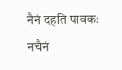नैनं दहति पावकः
नचैनं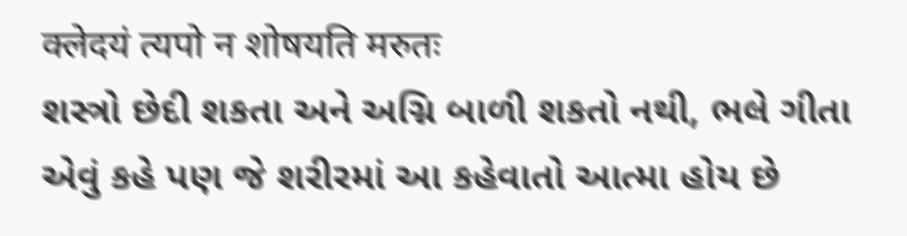क्लेदयं त्यपो न शोषयति मरुतः
શસ્ત્રો છેદી શકતા અને અગ્નિ બાળી શકતો નથી, ભલે ગીતા એવું કહે પણ જે શરીરમાં આ કહેવાતો આત્મા હોય છે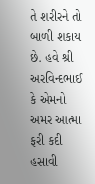તે શરીરને તો બાળી શકાય છે. હવે શ્રી અરવિન્દભાઈ કે એમનો અમર આત્મા ફરી કદી હસાવી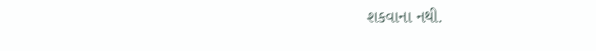શકવાના નથી.